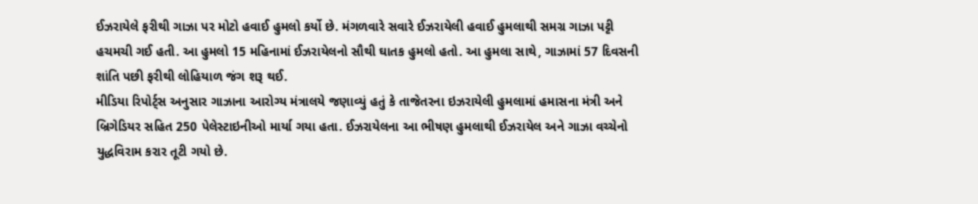ઈઝરાયેલે ફરીથી ગાઝા પર મોટો હવાઈ હુમલો કર્યો છે. મંગળવારે સવારે ઈઝરાયેલી હવાઈ હુમલાથી સમગ્ર ગાઝા પટ્ટી હચમચી ગઈ હતી. આ હુમલો 15 મહિનામાં ઈઝરાયેલનો સૌથી ઘાતક હુમલો હતો. આ હુમલા સાથે, ગાઝામાં 57 દિવસની શાંતિ પછી ફરીથી લોહિયાળ જંગ શરૂ થઈ.
મીડિયા રિપોર્ટ્સ અનુસાર ગાઝાના આરોગ્ય મંત્રાલયે જણાવ્યું હતું કે તાજેતરના ઇઝરાયેલી હુમલામાં હમાસના મંત્રી અને બ્રિગેડિયર સહિત 250 પેલેસ્ટાઇનીઓ માર્યા ગયા હતા. ઈઝરાયેલના આ ભીષણ હુમલાથી ઈઝરાયેલ અને ગાઝા વચ્ચેનો યુદ્ધવિરામ કરાર તૂટી ગયો છે.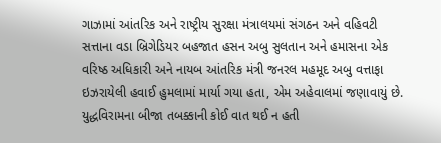ગાઝામાં આંતરિક અને રાષ્ટ્રીય સુરક્ષા મંત્રાલયમાં સંગઠન અને વહિવટી સત્તાના વડા બ્રિગેડિયર બહજાત હસન અબુ સુલતાન અને હમાસના એક વરિષ્ઠ અધિકારી અને નાયબ આંતરિક મંત્રી જનરલ મહમૂદ અબુ વત્તાફા ઇઝરાયેલી હવાઈ હુમલામાં માર્યા ગયા હતા, એમ અહેવાલમાં જણાવાયું છે.
યુદ્ધવિરામના બીજા તબક્કાની કોઈ વાત થઈ ન હતી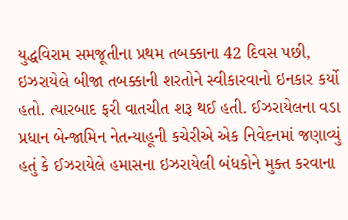યુદ્ધવિરામ સમજૂતીના પ્રથમ તબક્કાના 42 દિવસ પછી, ઇઝરાયેલે બીજા તબક્કાની શરતોને સ્વીકારવાનો ઇનકાર કર્યો હતો. ત્યારબાદ ફરી વાતચીત શરૂ થઈ હતી. ઈઝરાયેલના વડા પ્રધાન બેન્જામિન નેતન્યાહૂની કચેરીએ એક નિવેદનમાં જણાવ્યું હતું કે ઈઝરાયેલે હમાસના ઇઝરાયેલી બંધકોને મુક્ત કરવાના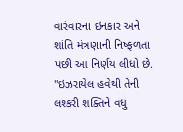વારંવારના ઇનકાર અને શાંતિ મંત્રણાની નિષ્ફળતા પછી આ નિર્ણય લીધો છે.
"ઇઝરાયેલ હવેથી તેની લશ્કરી શક્તિને વધુ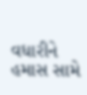વધારીને હમાસ સામે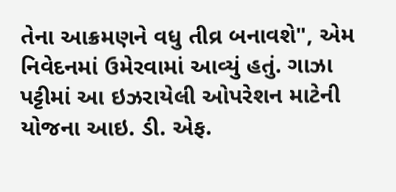તેના આક્રમણને વધુ તીવ્ર બનાવશે", એમ નિવેદનમાં ઉમેરવામાં આવ્યું હતું. ગાઝા પટ્ટીમાં આ ઇઝરાયેલી ઓપરેશન માટેની યોજના આઇ. ડી. એફ.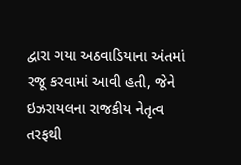દ્વારા ગયા અઠવાડિયાના અંતમાં રજૂ કરવામાં આવી હતી, જેને ઇઝરાયલના રાજકીય નેતૃત્વ તરફથી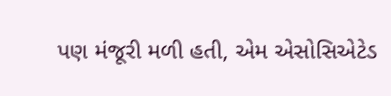પણ મંજૂરી મળી હતી, એમ એસોસિએટેડ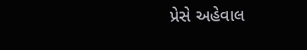પ્રેસે અહેવાલ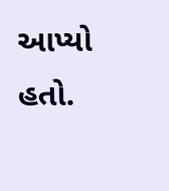આપ્યો હતો.